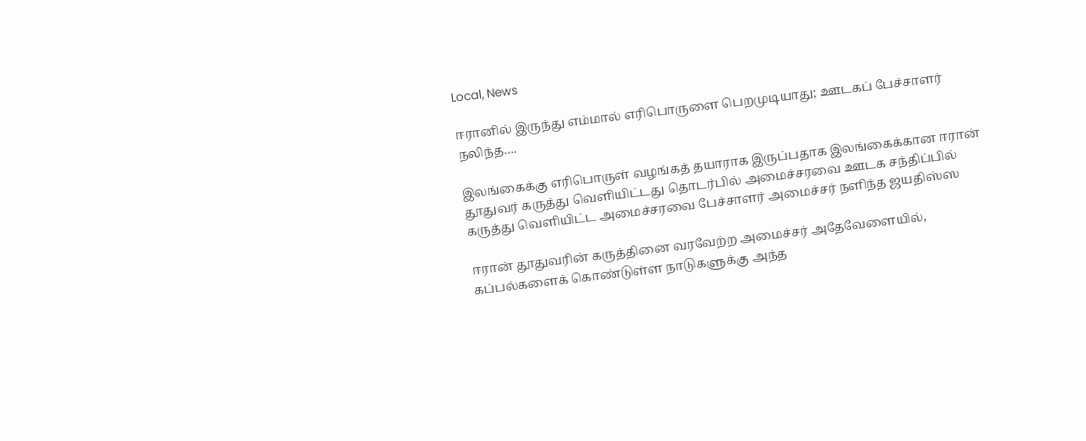Local, News

ஈரானில் இருந்து எம்மால் எரிபொருளை பெறமுடியாது; ஊடகப் பேச்சாளர் நலிந்த….

இலங்கைக்கு எரிபொருள் வழங்கத் தயாராக இருப்பதாக இலங்கைக்கான ஈரான் தூதுவர் கருத்து வெளியிட்டது தொடர்பில் அமைச்சரவை ஊடக சந்திப்பில் கருத்து வெளியிட்ட அமைச்சரவை பேச்சாளர் அமைச்சர் நளிந்த ஜயதிஸ்ஸ

ஈரான் தூதுவரின் கருத்தினை வரவேற்ற அமைச்சர் அதேவேளையில், கப்பல்களைக் கொண்டுள்ள நாடுகளுக்கு அந்த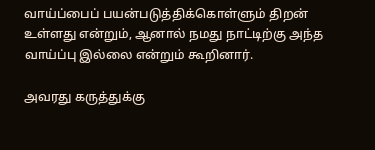வாய்ப்பைப் பயன்படுத்திக்கொள்ளும் திறன் உள்ளது என்றும், ஆனால் நமது நாட்டிற்கு அந்த வாய்ப்பு இல்லை என்றும் கூறினார்.

அவரது கருத்துக்கு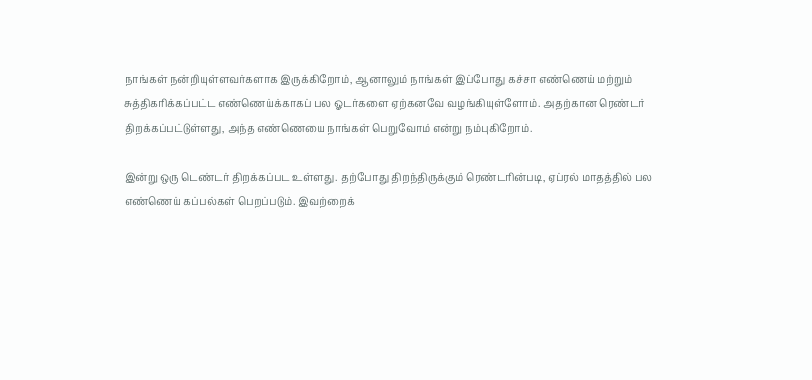நாங்கள் நன்றியுள்ளவர்களாக இருக்கிறோம், ஆனாலும் நாங்கள் இப்போது கச்சா எண்ணெய் மற்றும் சுத்திகரிக்கப்பட்ட எண்ணெய்க்காகப் பல ஓடர்களை ஏற்கனவே வழங்கியுள்ளோம். அதற்கான ரெண்டர் திறக்கப்பட்டுள்ளது, அந்த எண்ணெயை நாங்கள் பெறுவோம் என்று நம்புகிறோம்.

இன்று ஒரு டெண்டர் திறக்கப்பட உள்ளது. தற்போது திறந்திருக்கும் ரெண்டரின்படி, ஏப்ரல் மாதத்தில் பல எண்ணெய் கப்பல்கள் பெறப்படும். இவற்றைக்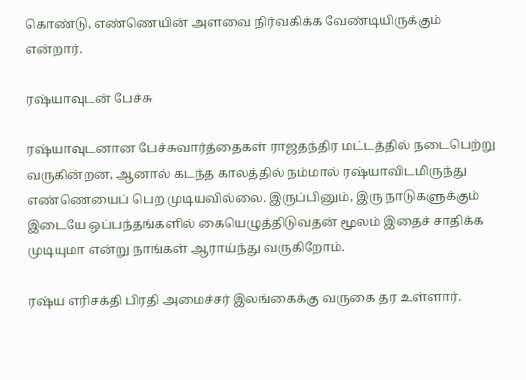கொண்டு, எண்ணெயின் அளவை நிர்வகிக்க வேண்டியிருக்கும் என்றார்.

ரஷ்யாவுடன் பேச்சு

ரஷ்யாவுடனான பேச்சுவார்த்தைகள் ராஜதந்திர மட்டத்தில் நடைபெற்று வருகின்றன, ஆனால் கடந்த காலத்தில் நம்மால் ரஷ்யாவிடமிருந்து எண்ணெயைப் பெற முடியவில்லை. இருப்பினும், இரு நாடுகளுக்கும் இடையே ஒப்பந்தங்களில் கையெழுத்திடுவதன் மூலம் இதைச் சாதிக்க முடியுமா என்று நாங்கள் ஆராய்ந்து வருகிறோம்.

ரஷ்ய எரிசக்தி பிரதி அமைச்சர் இலங்கைக்கு வருகை தர உள்ளார்.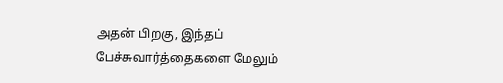அதன் பிறகு, இந்தப் பேச்சுவார்த்தைகளை மேலும்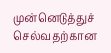முன்னெடுத்துச் செல்வதற்கான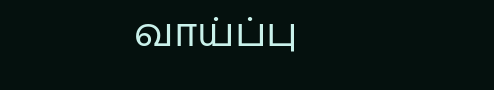வாய்ப்பு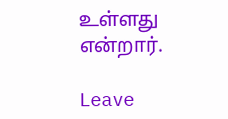உள்ளது என்றார்.

Leave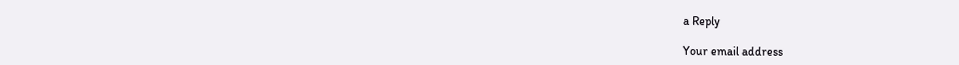a Reply

Your email address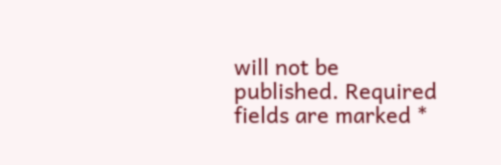will not be published. Required fields are marked *